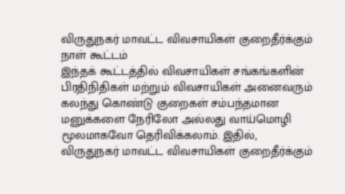விருதுநகர் மாவட்ட விவசாயிகள் குறைதீர்க்கும் நாள் கூட்டம்
இந்தக் கூட்டத்தில் விவசாயிகள் சங்கங்களின் பிரதிநிதிகள் மற்றும் விவசாயிகள் அனைவரும் கலந்து கொண்டு குறைகள் சம்பந்தமான மனுக்களை நேரிலோ அல்லது வாய்மொழி மூலமாகவோ தெரிவிக்கலாம். இதில்,
விருதுநகர் மாவட்ட விவசாயிகள் குறைதீர்க்கும்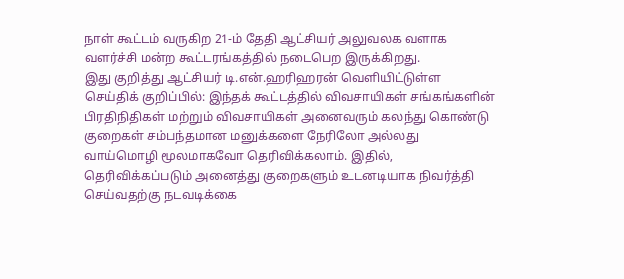நாள் கூட்டம் வருகிற 21-ம் தேதி ஆட்சியர் அலுவலக வளாக வளர்ச்சி மன்ற கூட்டரங்கத்தில் நடைபெற இருக்கிறது.
இது குறித்து ஆட்சியர் டி.என்.ஹரிஹரன் வெளியிட்டுள்ள செய்திக் குறிப்பில்: இந்தக் கூட்டத்தில் விவசாயிகள் சங்கங்களின் பிரதிநிதிகள் மற்றும் விவசாயிகள் அனைவரும் கலந்து கொண்டு குறைகள் சம்பந்தமான மனுக்களை நேரிலோ அல்லது வாய்மொழி மூலமாகவோ தெரிவிக்கலாம். இதில், தெரிவிக்கப்படும் அனைத்து குறைகளும் உடனடியாக நிவர்த்தி செய்வதற்கு நடவடிக்கை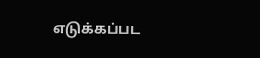எடுக்கப்பட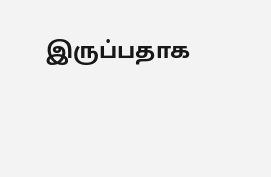இருப்பதாக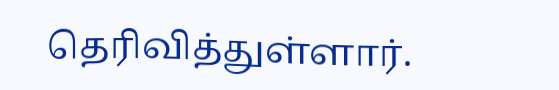தெரிவித்துள்ளார்.